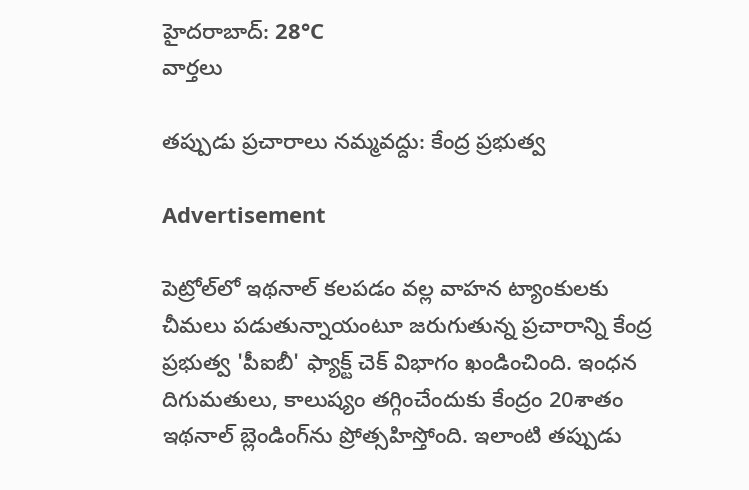హైదరాబాద్: 28°C
వార్తలు

తప్పుడు ప్రచారాలు నమ్మవద్దు: కేంద్ర ప్రభుత్వ

Advertisement

పెట్రోల్‌లో ఇథనాల్‌ కలపడం వల్ల వాహన ట్యాంకులకు చీమలు పడుతున్నాయంటూ జరుగుతున్న ప్రచారాన్ని కేంద్ర ప్రభుత్వ 'పీఐబీ' ఫ్యాక్ట్‌ చెక్‌ విభాగం ఖండించింది. ఇంధన దిగుమతులు, కాలుష్యం తగ్గించేందుకు కేంద్రం 20శాతం ఇథనాల్ బ్లెండింగ్‌ను ప్రోత్సహిస్తోంది. ఇలాంటి తప్పుడు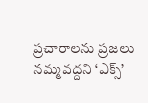ప్రచారాలను ప్రజలు నమ్మవద్దని ‘ఎక్స్‌’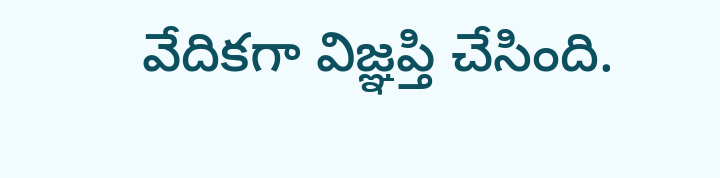వేదికగా విజ్ఞప్తి చేసింది.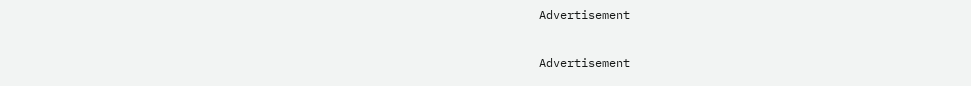Advertisement

Advertisement